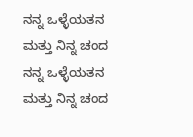ನನ್ನ ಒಳ್ಳೆಯತನ ಮತ್ತು ನಿನ್ನ ಚಂದ
ನನ್ನ ಒಳ್ಳೆಯತನ ಮತ್ತು ನಿನ್ನ ಚಂದ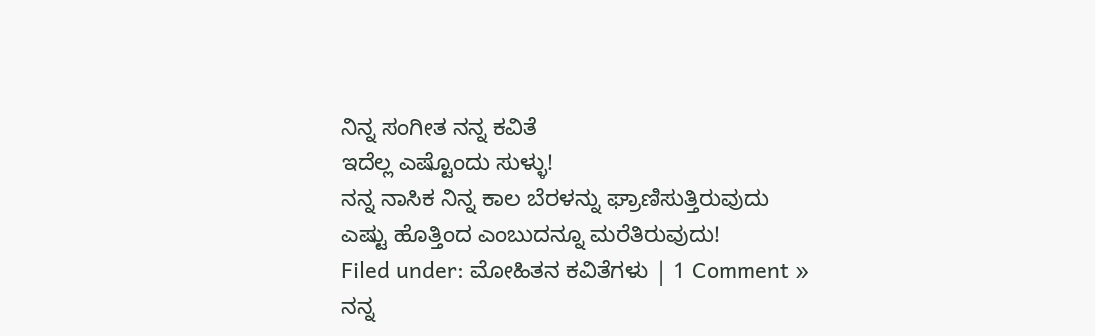ನಿನ್ನ ಸಂಗೀತ ನನ್ನ ಕವಿತೆ
ಇದೆಲ್ಲ ಎಷ್ಟೊಂದು ಸುಳ್ಳು!
ನನ್ನ ನಾಸಿಕ ನಿನ್ನ ಕಾಲ ಬೆರಳನ್ನು ಘ್ರಾಣಿಸುತ್ತಿರುವುದು
ಎಷ್ಟು ಹೊತ್ತಿಂದ ಎಂಬುದನ್ನೂ ಮರೆತಿರುವುದು!
Filed under: ಮೋಹಿತನ ಕವಿತೆಗಳು | 1 Comment »
ನನ್ನ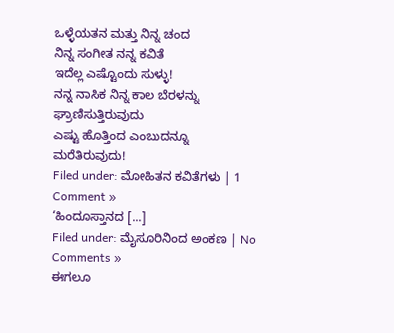ಒಳ್ಳೆಯತನ ಮತ್ತು ನಿನ್ನ ಚಂದ
ನಿನ್ನ ಸಂಗೀತ ನನ್ನ ಕವಿತೆ
ಇದೆಲ್ಲ ಎಷ್ಟೊಂದು ಸುಳ್ಳು!
ನನ್ನ ನಾಸಿಕ ನಿನ್ನ ಕಾಲ ಬೆರಳನ್ನು ಘ್ರಾಣಿಸುತ್ತಿರುವುದು
ಎಷ್ಟು ಹೊತ್ತಿಂದ ಎಂಬುದನ್ನೂ ಮರೆತಿರುವುದು!
Filed under: ಮೋಹಿತನ ಕವಿತೆಗಳು | 1 Comment »
‘ಹಿಂದೂಸ್ತಾನದ [...]
Filed under: ಮೈಸೂರಿನಿಂದ ಅಂಕಣ | No Comments »
ಈಗಲೂ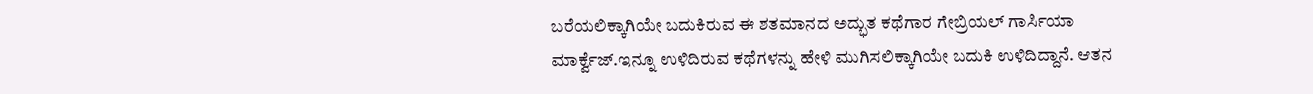ಬರೆಯಲಿಕ್ಕಾಗಿಯೇ ಬದುಕಿರುವ ಈ ಶತಮಾನದ ಅದ್ಭುತ ಕಥೆಗಾರ ಗೇಬ್ರಿಯಲ್ ಗಾರ್ಸಿಯಾ ಮಾರ್ಕ್ವೆಜ್.ಇನ್ನೂ ಉಳಿದಿರುವ ಕಥೆಗಳನ್ನು ಹೇಳಿ ಮುಗಿಸಲಿಕ್ಕಾಗಿಯೇ ಬದುಕಿ ಉಳಿದಿದ್ದಾನೆ. ಆತನ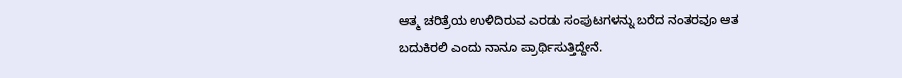ಆತ್ಮ ಚರಿತ್ರೆಯ ಉಳಿದಿರುವ ಎರಡು ಸಂಪುಟಗಳನ್ನು ಬರೆದ ನಂತರವೂ ಆತ ಬದುಕಿರಲಿ ಎಂದು ನಾನೂ ಪ್ರಾರ್ಥಿಸುತ್ತಿದ್ದೇನೆ.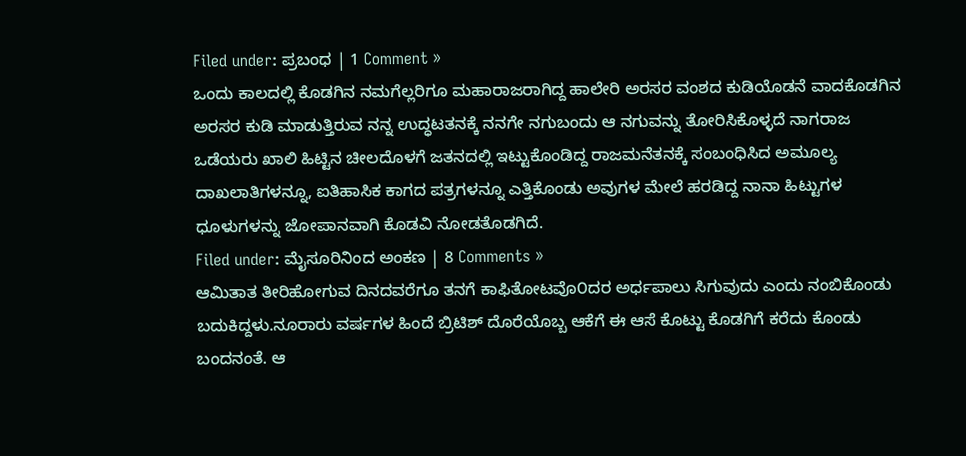Filed under: ಪ್ರಬಂಧ | 1 Comment »
ಒಂದು ಕಾಲದಲ್ಲಿ ಕೊಡಗಿನ ನಮಗೆಲ್ಲರಿಗೂ ಮಹಾರಾಜರಾಗಿದ್ದ ಹಾಲೇರಿ ಅರಸರ ವಂಶದ ಕುಡಿಯೊಡನೆ ವಾದಕೊಡಗಿನ ಅರಸರ ಕುಡಿ ಮಾಡುತ್ತಿರುವ ನನ್ನ ಉದ್ಧಟತನಕ್ಕೆ ನನಗೇ ನಗುಬಂದು ಆ ನಗುವನ್ನು ತೋರಿಸಿಕೊಳ್ಳದೆ ನಾಗರಾಜ ಒಡೆಯರು ಖಾಲಿ ಹಿಟ್ಟಿನ ಚೀಲದೊಳಗೆ ಜತನದಲ್ಲಿ ಇಟ್ಟುಕೊಂಡಿದ್ದ ರಾಜಮನೆತನಕ್ಕೆ ಸಂಬಂಧಿಸಿದ ಅಮೂಲ್ಯ ದಾಖಲಾತಿಗಳನ್ನೂ, ಐತಿಹಾಸಿಕ ಕಾಗದ ಪತ್ರಗಳನ್ನೂ ಎತ್ತಿಕೊಂಡು ಅವುಗಳ ಮೇಲೆ ಹರಡಿದ್ದ ನಾನಾ ಹಿಟ್ಟುಗಳ ಧೂಳುಗಳನ್ನು ಜೋಪಾನವಾಗಿ ಕೊಡವಿ ನೋಡತೊಡಗಿದೆ.
Filed under: ಮೈಸೂರಿನಿಂದ ಅಂಕಣ | 8 Comments »
ಆಮಿತಾತ ತೀರಿಹೋಗುವ ದಿನದವರೆಗೂ ತನಗೆ ಕಾಫಿತೋಟವೊ೦ದರ ಅರ್ಧಪಾಲು ಸಿಗುವುದು ಎಂದು ನಂಬಿಕೊಂಡು ಬದುಕಿದ್ದಳು.ನೂರಾರು ವರ್ಷಗಳ ಹಿಂದೆ ಬ್ರಿಟಿಶ್ ದೊರೆಯೊಬ್ಬ ಆಕೆಗೆ ಈ ಆಸೆ ಕೊಟ್ಟು ಕೊಡಗಿಗೆ ಕರೆದು ಕೊಂಡು ಬಂದನಂತೆ. ಆ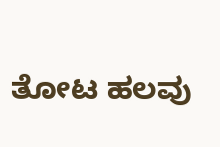ತೋಟ ಹಲವು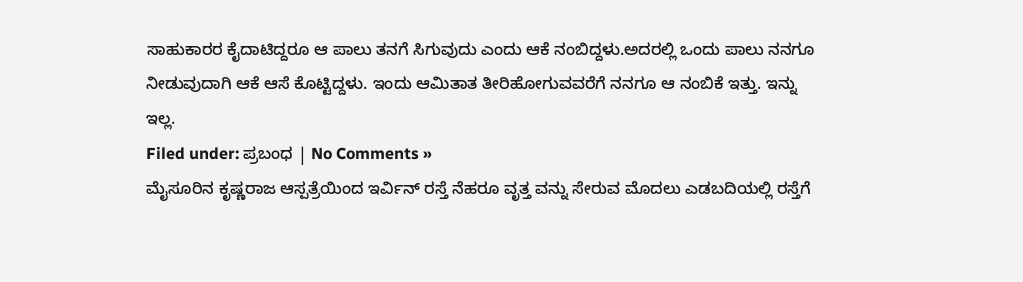ಸಾಹುಕಾರರ ಕೈದಾಟಿದ್ದರೂ ಆ ಪಾಲು ತನಗೆ ಸಿಗುವುದು ಎಂದು ಆಕೆ ನಂಬಿದ್ದಳು.ಅದರಲ್ಲಿ ಒಂದು ಪಾಲು ನನಗೂ ನೀಡುವುದಾಗಿ ಆಕೆ ಆಸೆ ಕೊಟ್ಟಿದ್ದಳು. ಇಂದು ಆಮಿತಾತ ತೀರಿಹೋಗುವವರೆಗೆ ನನಗೂ ಆ ನಂಬಿಕೆ ಇತ್ತು. ಇನ್ನು ಇಲ್ಲ.
Filed under: ಪ್ರಬಂಧ | No Comments »
ಮೈಸೂರಿನ ಕೃಷ್ಣರಾಜ ಆಸ್ಪತ್ರೆಯಿಂದ ಇರ್ವಿನ್ ರಸ್ತೆ ನೆಹರೂ ವೃತ್ತ ವನ್ನು ಸೇರುವ ಮೊದಲು ಎಡಬದಿಯಲ್ಲಿ ರಸ್ತೆಗೆ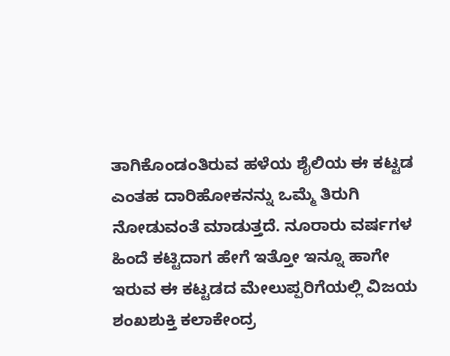ತಾಗಿಕೊಂಡಂತಿರುವ ಹಳೆಯ ಶೈಲಿಯ ಈ ಕಟ್ಟಡ ಎಂತಹ ದಾರಿಹೋಕನನ್ನು ಒಮ್ಮೆ ತಿರುಗಿ ನೋಡುವಂತೆ ಮಾಡುತ್ತದೆ. ನೂರಾರು ವರ್ಷಗಳ ಹಿಂದೆ ಕಟ್ಟಿದಾಗ ಹೇಗೆ ಇತ್ತೋ ಇನ್ನೂ ಹಾಗೇ ಇರುವ ಈ ಕಟ್ಟಡದ ಮೇಲುಪ್ಪರಿಗೆಯಲ್ಲಿ ವಿಜಯ ಶಂಖಶುಕ್ತಿ ಕಲಾಕೇಂದ್ರ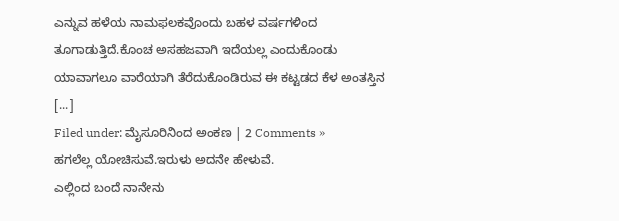ಎನ್ನುವ ಹಳೆಯ ನಾಮಫಲಕವೊಂದು ಬಹಳ ವರ್ಷಗಳಿಂದ ತೂಗಾಡುತ್ತಿದೆ.ಕೊಂಚ ಅಸಹಜವಾಗಿ ಇದೆಯಲ್ಲ ಎಂದುಕೊಂಡು ಯಾವಾಗಲೂ ವಾರೆಯಾಗಿ ತೆರೆದುಕೊಂಡಿರುವ ಈ ಕಟ್ಟಡದ ಕೆಳ ಅಂತಸ್ತಿನ [...]
Filed under: ಮೈಸೂರಿನಿಂದ ಅಂಕಣ | 2 Comments »
ಹಗಲೆಲ್ಲ ಯೋಚಿಸುವೆ.ಇರುಳು ಅದನೇ ಹೇಳುವೆ.
ಎಲ್ಲಿಂದ ಬಂದೆ ನಾನೇನು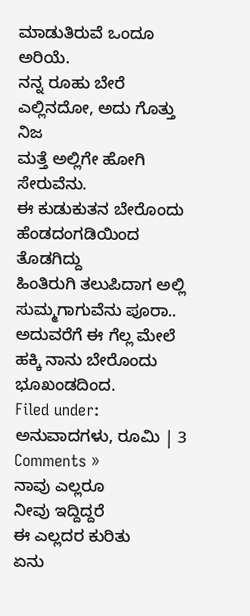ಮಾಡುತಿರುವೆ ಒಂದೂ ಅರಿಯೆ.
ನನ್ನ ರೂಹು ಬೇರೆ ಎಲ್ಲಿನದೋ, ಅದು ಗೊತ್ತು ನಿಜ
ಮತ್ತೆ ಅಲ್ಲಿಗೇ ಹೋಗಿ ಸೇರುವೆನು.
ಈ ಕುಡುಕುತನ ಬೇರೊಂದು ಹೆಂಡದಂಗಡಿಯಿಂದ ತೊಡಗಿದ್ದು
ಹಿಂತಿರುಗಿ ತಲುಪಿದಾಗ ಅಲ್ಲಿ
ಸುಮ್ಮಗಾಗುವೆನು ಪೂರಾ..
ಅದುವರೆಗೆ ಈ ಗೆಲ್ಲ ಮೇಲೆ ಹಕ್ಕಿ ನಾನು ಬೇರೊಂದು ಭೂಖಂಡದಿಂದ.
Filed under: ಅನುವಾದಗಳು, ರೂಮಿ | 3 Comments »
ನಾವು ಎಲ್ಲರೂ
ನೀವು ಇದ್ದಿದ್ದರೆ
ಈ ಎಲ್ಲದರ ಕುರಿತು
ಏನು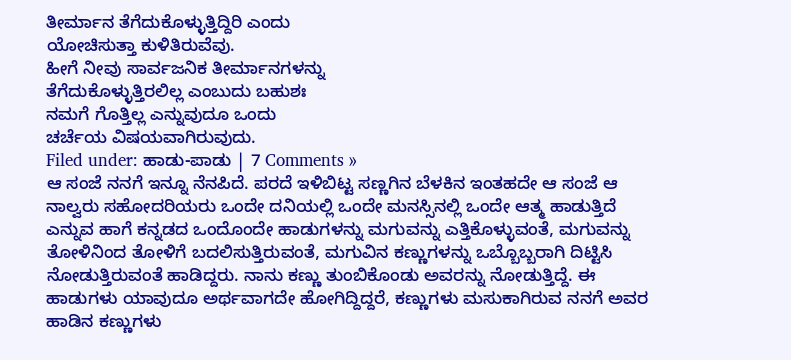ತೀರ್ಮಾನ ತೆಗೆದುಕೊಳ್ಳುತ್ತಿದ್ದಿರಿ ಎಂದು
ಯೋಚಿಸುತ್ತಾ ಕುಳಿತಿರುವೆವು.
ಹೀಗೆ ನೀವು ಸಾರ್ವಜನಿಕ ತೀರ್ಮಾನಗಳನ್ನು
ತೆಗೆದುಕೊಳ್ಳುತ್ತಿರಲಿಲ್ಲ ಎಂಬುದು ಬಹುಶಃ
ನಮಗೆ ಗೊತ್ತಿಲ್ಲ ಎನ್ನುವುದೂ ಒಂದು
ಚರ್ಚೆಯ ವಿಷಯವಾಗಿರುವುದು.
Filed under: ಹಾಡು-ಪಾಡು | 7 Comments »
ಆ ಸಂಜೆ ನನಗೆ ಇನ್ನೂ ನೆನಪಿದೆ. ಪರದೆ ಇಳಿಬಿಟ್ಟ ಸಣ್ಣಗಿನ ಬೆಳಕಿನ ಇಂತಹದೇ ಆ ಸಂಜೆ ಆ ನಾಲ್ವರು ಸಹೋದರಿಯರು ಒಂದೇ ದನಿಯಲ್ಲಿ ಒಂದೇ ಮನಸ್ಸಿನಲ್ಲಿ ಒಂದೇ ಆತ್ಮ ಹಾಡುತ್ತಿದೆ ಎನ್ನುವ ಹಾಗೆ ಕನ್ನಡದ ಒಂದೊಂದೇ ಹಾಡುಗಳನ್ನು ಮಗುವನ್ನು ಎತ್ತಿಕೊಳ್ಳುವಂತೆ, ಮಗುವನ್ನು ತೋಳಿನಿಂದ ತೋಳಿಗೆ ಬದಲಿಸುತ್ತಿರುವಂತೆ, ಮಗುವಿನ ಕಣ್ಣುಗಳನ್ನು ಒಬ್ಬೊಬ್ಬರಾಗಿ ದಿಟ್ಟಿಸಿ ನೋಡುತ್ತಿರುವಂತೆ ಹಾಡಿದ್ದರು. ನಾನು ಕಣ್ಣು ತುಂಬಿಕೊಂಡು ಅವರನ್ನು ನೋಡುತ್ತಿದ್ದೆ. ಈ ಹಾಡುಗಳು ಯಾವುದೂ ಅರ್ಥವಾಗದೇ ಹೋಗಿದ್ದಿದ್ದರೆ, ಕಣ್ಣುಗಳು ಮಸುಕಾಗಿರುವ ನನಗೆ ಅವರ ಹಾಡಿನ ಕಣ್ಣುಗಳು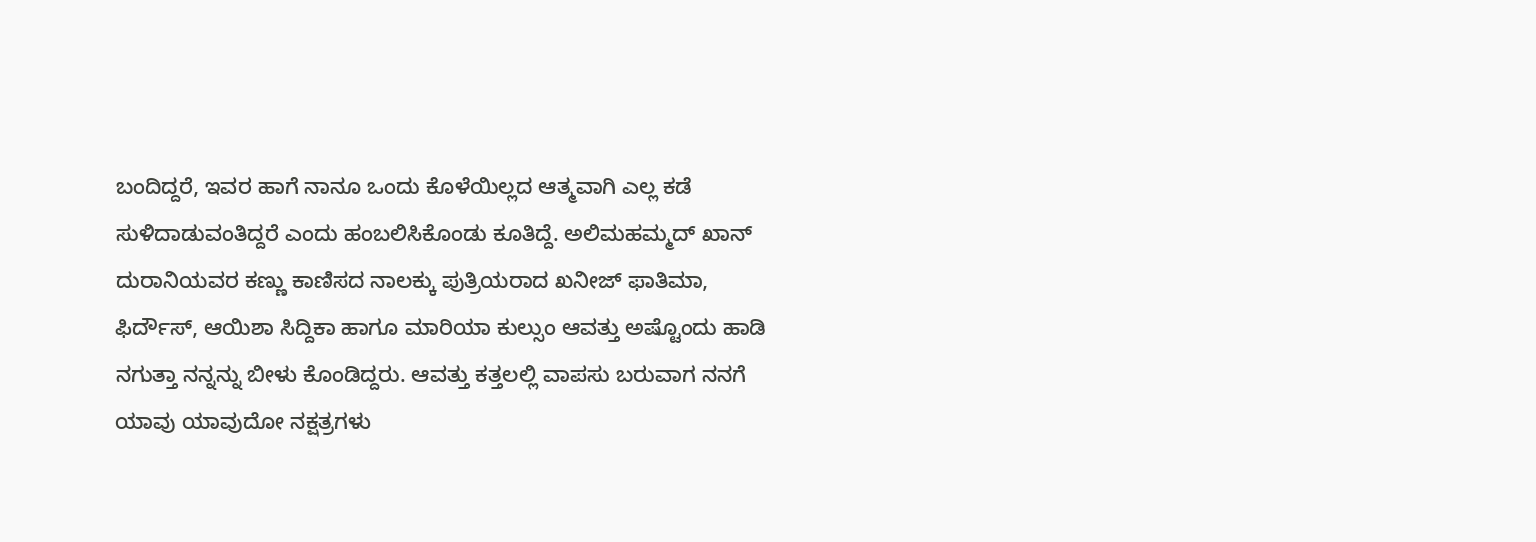ಬಂದಿದ್ದರೆ, ಇವರ ಹಾಗೆ ನಾನೂ ಒಂದು ಕೊಳೆಯಿಲ್ಲದ ಆತ್ಮವಾಗಿ ಎಲ್ಲ ಕಡೆ ಸುಳಿದಾಡುವಂತಿದ್ದರೆ ಎಂದು ಹಂಬಲಿಸಿಕೊಂಡು ಕೂತಿದ್ದೆ. ಅಲಿಮಹಮ್ಮದ್ ಖಾನ್ ದುರಾನಿಯವರ ಕಣ್ಣು ಕಾಣಿಸದ ನಾಲಕ್ಕು ಪುತ್ರಿಯರಾದ ಖನೀಜ್ ಫಾತಿಮಾ, ಫಿರ್ದೌಸ್, ಆಯಿಶಾ ಸಿದ್ದಿಕಾ ಹಾಗೂ ಮಾರಿಯಾ ಕುಲ್ಸುಂ ಆವತ್ತು ಅಷ್ಟೊಂದು ಹಾಡಿ ನಗುತ್ತಾ ನನ್ನನ್ನು ಬೀಳು ಕೊಂಡಿದ್ದರು. ಆವತ್ತು ಕತ್ತಲಲ್ಲಿ ವಾಪಸು ಬರುವಾಗ ನನಗೆ ಯಾವು ಯಾವುದೋ ನಕ್ಷತ್ರಗಳು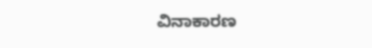ವಿನಾಕಾರಣ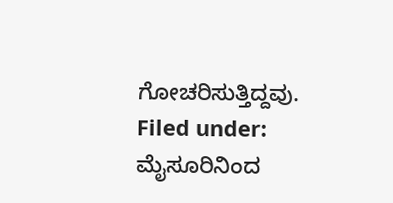ಗೋಚರಿಸುತ್ತಿದ್ದವು.
Filed under: ಮೈಸೂರಿನಿಂದ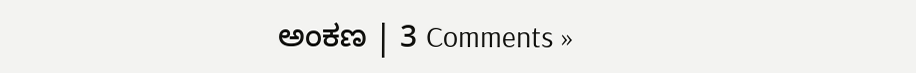ಅಂಕಣ | 3 Comments »